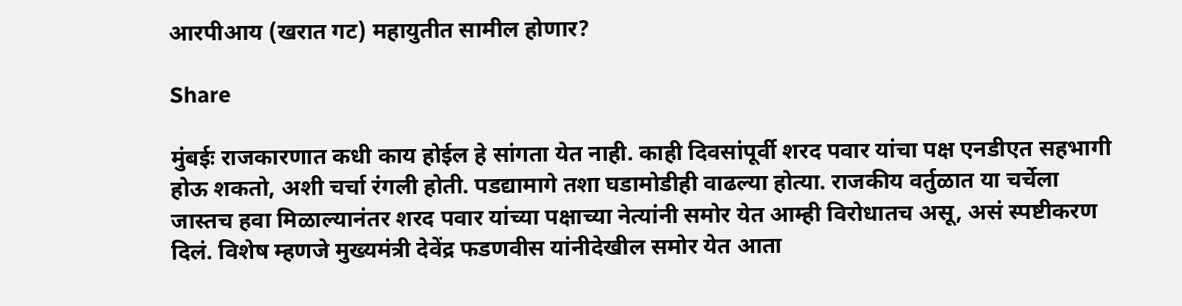आरपीआय (खरात गट) महायुतीत सामील होणार?

Share

मुंबईः राजकारणात कधी काय होईल हे सांगता येत नाही. काही दिवसांपूर्वी शरद पवार यांचा पक्ष एनडीएत सहभागी होऊ शकतो, अशी चर्चा रंगली होती. पडद्यामागे तशा घडामोडीही वाढल्या होत्या. राजकीय वर्तुळात या चर्चेला जास्तच हवा मिळाल्यानंतर शरद पवार यांच्या पक्षाच्या नेत्यांनी समोर येत आम्ही विरोधातच असू, असं स्पष्टीकरण दिलं. विशेष म्हणजे मुख्यमंत्री देवेंद्र फडणवीस यांनीदेखील समोर येत आता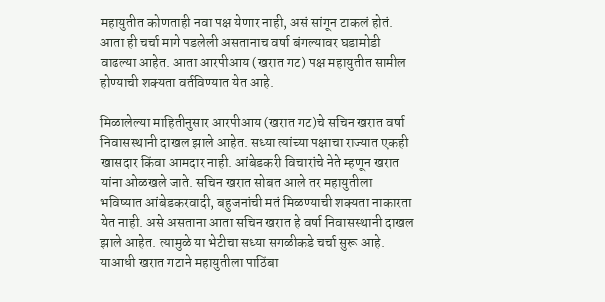महायुतीत कोणताही नवा पक्ष येणार नाही, असं सांगून टाकलं होतं. आता ही चर्चा मागे पडलेली असतानाच वर्षा बंगल्यावर घडामोडी वाढल्या आहेत. आता आरपीआय (खरात गट) पक्ष महायुतीत सामील होण्याची शक्यता वर्तविण्यात येत आहे.

मिळालेल्या माहितीनुसार आरपीआय (खरात गट)चे सचिन खरात वर्षा निवासस्थानी दाखल झाले आहेत. सध्या त्यांच्या पक्षाचा राज्यात एकही खासदार किंवा आमदार नाही. आंबेडकरी विचारांचे नेते म्हणून खरात यांना ओळखले जाते. सचिन खरात सोबत आले तर महायुतीला भविष्यात आंबेडकरवादी, बहुजनांची मतं मिळण्याची शक्यता नाकारता येत नाही. असे असताना आता सचिन खरात हे वर्षा निवासस्थानी दाखल झाले आहेत. त्यामुळे या भेटीचा सध्या सगळीकडे चर्चा सुरू आहे. याआधी खरात गटाने महायुतीला पाठिंबा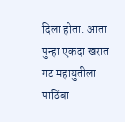दिला होता. आता पुन्हा एकदा खरात गट महायुतीला पाठिंबा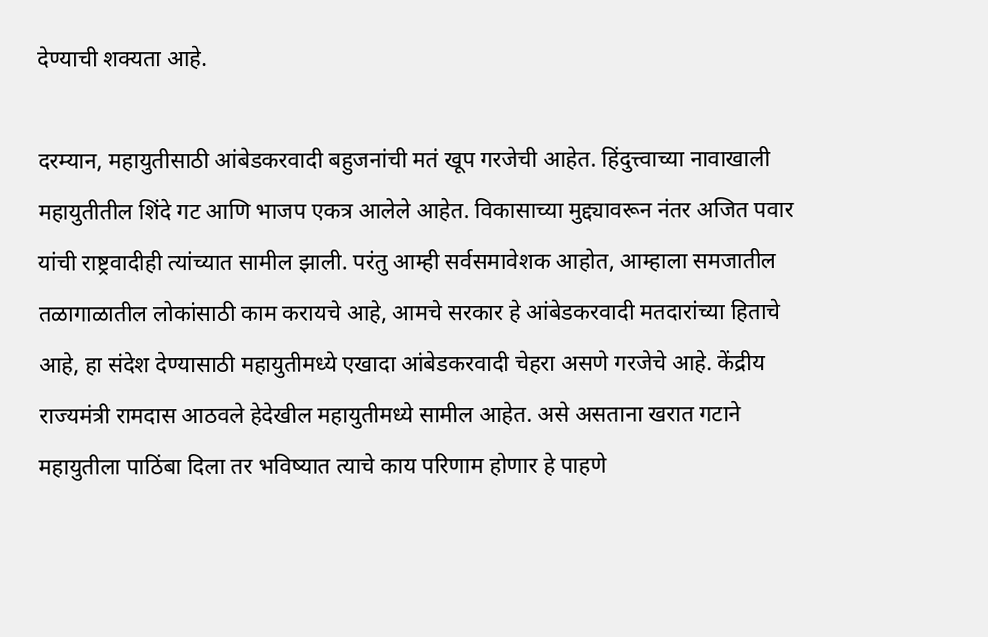देण्याची शक्यता आहे.

दरम्यान, महायुतीसाठी आंबेडकरवादी बहुजनांची मतं खूप गरजेची आहेत. हिंदुत्त्वाच्या नावाखाली महायुतीतील शिंदे गट आणि भाजप एकत्र आलेले आहेत. विकासाच्या मुद्द्यावरून नंतर अजित पवार यांची राष्ट्रवादीही त्यांच्यात सामील झाली. परंतु आम्ही सर्वसमावेशक आहोत, आम्हाला समजातील तळागाळातील लोकांसाठी काम करायचे आहे, आमचे सरकार हे आंबेडकरवादी मतदारांच्या हिताचे आहे, हा संदेश देण्यासाठी महायुतीमध्ये एखादा आंबेडकरवादी चेहरा असणे गरजेचे आहे. केंद्रीय राज्यमंत्री रामदास आठवले हेदेखील महायुतीमध्ये सामील आहेत. असे असताना खरात गटाने महायुतीला पाठिंबा दिला तर भविष्यात त्याचे काय परिणाम होणार हे पाहणे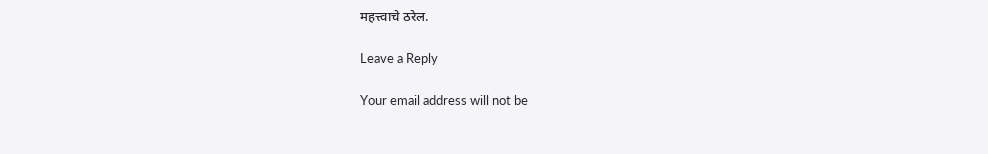महत्त्वाचे ठरेल.

Leave a Reply

Your email address will not be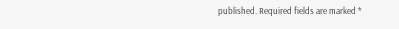published. Required fields are marked *